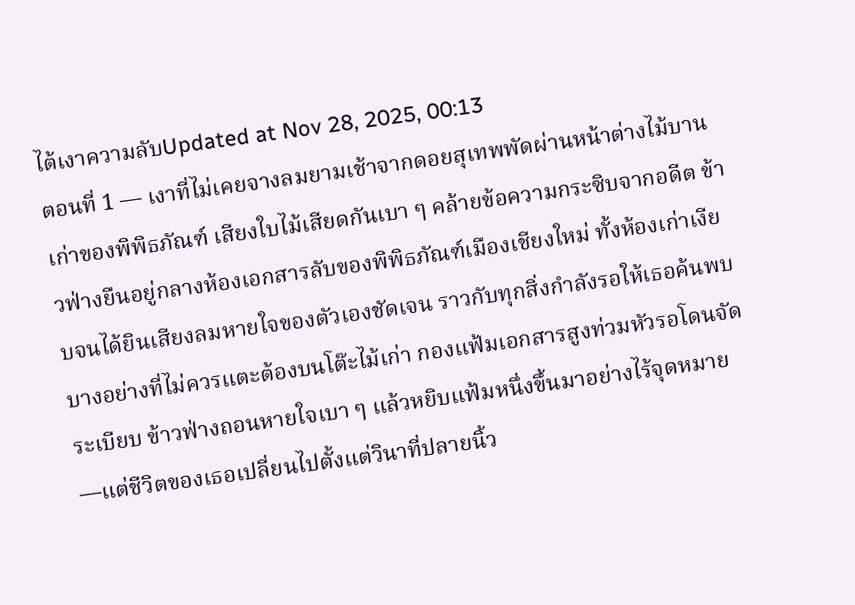ไต้เงาความลับUpdated at Nov 28, 2025, 00:13
ตอนที่ 1 — เงาที่ไม่เคยจางลมยามเช้าจากดอยสุเทพพัดผ่านหน้าต่างไม้บานเก่าของพิพิธภัณฑ์ เสียงใบไม้เสียดกันเบา ๆ คล้ายข้อความกระซิบจากอดีต ข้าวฟ่างยืนอยู่กลางห้องเอกสารลับของพิพิธภัณฑ์เมืองเชียงใหม่ ทั้งห้องเก่าเงียบจนได้ยินเสียงลมหายใจของตัวเองชัดเจน ราวกับทุกสิ่งกำลังรอให้เธอค้นพบบางอย่างที่ไม่ควรแตะต้องบนโต๊ะไม้เก่า กองแฟ้มเอกสารสูงท่วมหัวรอโดนจัดระเบียบ ข้าวฟ่างถอนหายใจเบา ๆ แล้วหยิบแฟ้มหนึ่งขึ้นมาอย่างไร้จุดหมาย—แต่ชีวิตของเธอเปลี่ยนไปตั้งแต่วินาที่ปลายนิ้ว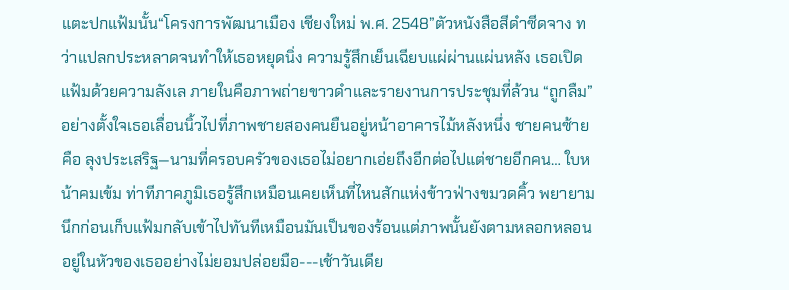แตะปกแฟ้มนั้น“โครงการพัฒนาเมือง เชียงใหม่ พ.ศ. 2548”ตัวหนังสือสีดำซีดจาง ทว่าแปลกประหลาดจนทำให้เธอหยุดนิ่ง ความรู้สึกเย็นเฉียบแผ่ผ่านแผ่นหลัง เธอเปิดแฟ้มด้วยความลังเล ภายในคือภาพถ่ายขาวดำและรายงานการประชุมที่ล้วน “ถูกลืม” อย่างตั้งใจเธอเลื่อนนิ้วไปที่ภาพชายสองคนยืนอยู่หน้าอาคารไม้หลังหนึ่ง ชายคนซ้ายคือ ลุงประเสริฐ—นามที่ครอบครัวของเธอไม่อยากเอ่ยถึงอีกต่อไปแต่ชายอีกคน… ใบหน้าคมเข้ม ท่าทีภาคภูมิเธอรู้สึกเหมือนเคยเห็นที่ไหนสักแห่งข้าวฟ่างขมวดคิ้ว พยายามนึกก่อนเก็บแฟ้มกลับเข้าไปทันทีเหมือนมันเป็นของร้อนแต่ภาพนั้นยังตามหลอกหลอนอยู่ในหัวของเธออย่างไม่ยอมปล่อยมือ---เช้าวันเดีย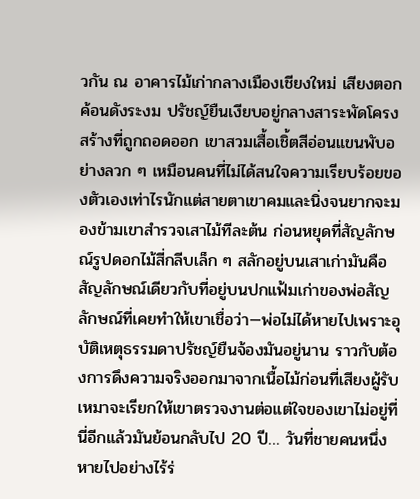วกัน ณ อาคารไม้เก่ากลางเมืองเชียงใหม่ เสียงตอกค้อนดังระงม ปรัชญ์ยืนเงียบอยู่กลางสาระพัดโครงสร้างที่ถูกถอดออก เขาสวมเสื้อเชิ้ตสีอ่อนแขนพับอย่างลวก ๆ เหมือนคนที่ไม่ได้สนใจความเรียบร้อยของตัวเองเท่าไรนักแต่สายตาเขาคมและนิ่งจนยากจะมองข้ามเขาสำรวจเสาไม้ทีละต้น ก่อนหยุดที่สัญลักษณ์รูปดอกไม้สี่กลีบเล็ก ๆ สลักอยู่บนเสาเก่ามันคือสัญลักษณ์เดียวกับที่อยู่บนปกแฟ้มเก่าของพ่อสัญลักษณ์ที่เคยทำให้เขาเชื่อว่า—พ่อไม่ได้หายไปเพราะอุบัติเหตุธรรมดาปรัชญ์ยืนจ้องมันอยู่นาน ราวกับต้องการดึงความจริงออกมาจากเนื้อไม้ก่อนที่เสียงผู้รับเหมาจะเรียกให้เขาตรวจงานต่อแต่ใจของเขาไม่อยู่ที่นี่อีกแล้วมันย้อนกลับไป 20 ปี… วันที่ชายคนหนึ่งหายไปอย่างไร้ร่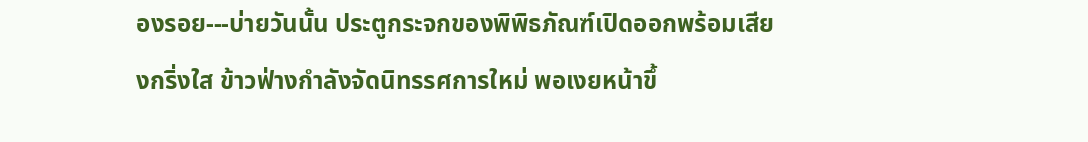องรอย---บ่ายวันนั้น ประตูกระจกของพิพิธภัณฑ์เปิดออกพร้อมเสียงกริ่งใส ข้าวฟ่างกำลังจัดนิทรรศการใหม่ พอเงยหน้าขึ้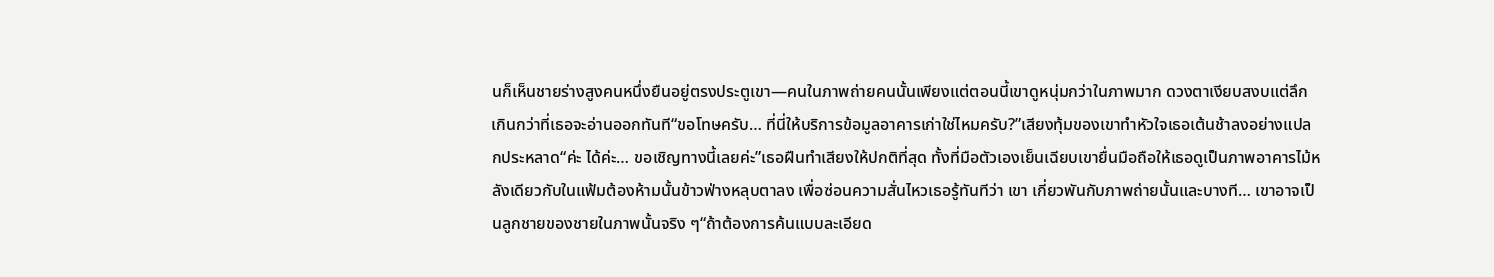นก็เห็นชายร่างสูงคนหนึ่งยืนอยู่ตรงประตูเขา—คนในภาพถ่ายคนนั้นเพียงแต่ตอนนี้เขาดูหนุ่มกว่าในภาพมาก ดวงตาเงียบสงบแต่ลึกเกินกว่าที่เธอจะอ่านออกทันที“ขอโทษครับ… ที่นี่ให้บริการข้อมูลอาคารเก่าใช่ไหมครับ?”เสียงทุ้มของเขาทำหัวใจเธอเต้นช้าลงอย่างแปลกประหลาด“ค่ะ ได้ค่ะ… ขอเชิญทางนี้เลยค่ะ”เธอฝืนทำเสียงให้ปกติที่สุด ทั้งที่มือตัวเองเย็นเฉียบเขายื่นมือถือให้เธอดูเป็นภาพอาคารไม้หลังเดียวกับในแฟ้มต้องห้ามนั้นข้าวฟ่างหลุบตาลง เพื่อซ่อนความสั่นไหวเธอรู้ทันทีว่า เขา เกี่ยวพันกับภาพถ่ายนั้นและบางที… เขาอาจเป็นลูกชายของชายในภาพนั้นจริง ๆ“ถ้าต้องการค้นแบบละเอียด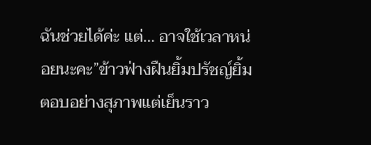ฉันช่วยได้ค่ะ แต่… อาจใช้เวลาหน่อยนะคะ”ข้าวฟ่างฝืนยิ้มปรัชญ์ยิ้มตอบอย่างสุภาพแต่เย็นราว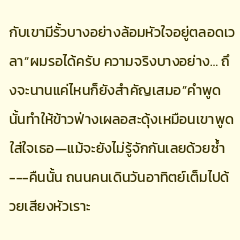กับเขามีรั้วบางอย่างล้อมหัวใจอยู่ตลอดเวลา“ผมรอได้ครับ ความจริงบางอย่าง… ถึงจะนานแค่ไหนก็ยังสำคัญเสมอ”คำพูดนั้นทำให้ข้าวฟ่างเผลอสะดุ้งเหมือนเขาพูดใส่ใจเธอ—แม้จะยังไม่รู้จักกันเลยด้วยซ้ำ---คืนนั้น ถนนคนเดินวันอาทิตย์เต็มไปด้วยเสียงหัวเราะ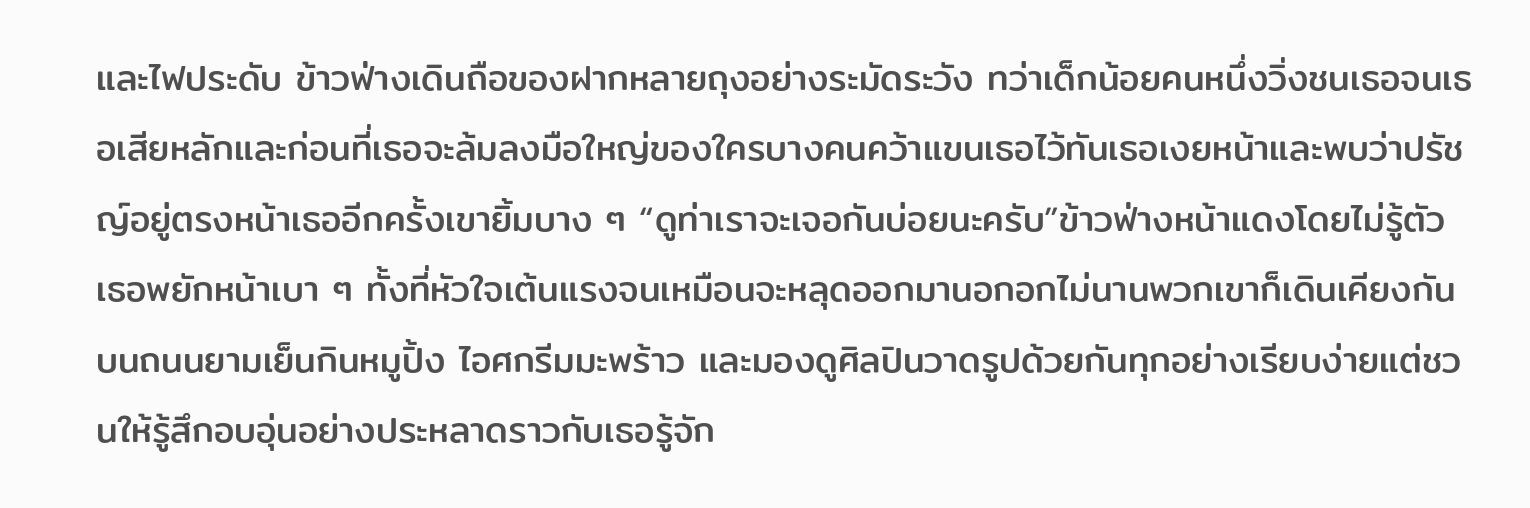และไฟประดับ ข้าวฟ่างเดินถือของฝากหลายถุงอย่างระมัดระวัง ทว่าเด็กน้อยคนหนึ่งวิ่งชนเธอจนเธอเสียหลักและก่อนที่เธอจะล้มลงมือใหญ่ของใครบางคนคว้าแขนเธอไว้ทันเธอเงยหน้าและพบว่าปรัชญ์อยู่ตรงหน้าเธออีกครั้งเขายิ้มบาง ๆ “ดูท่าเราจะเจอกันบ่อยนะครับ”ข้าวฟ่างหน้าแดงโดยไม่รู้ตัว เธอพยักหน้าเบา ๆ ทั้งที่หัวใจเต้นแรงจนเหมือนจะหลุดออกมานอกอกไม่นานพวกเขาก็เดินเคียงกันบนถนนยามเย็นกินหมูปิ้ง ไอศกรีมมะพร้าว และมองดูศิลปินวาดรูปด้วยกันทุกอย่างเรียบง่ายแต่ชวนให้รู้สึกอบอุ่นอย่างประหลาดราวกับเธอรู้จัก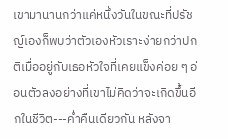เขามานานกว่าแค่หนึ่งวันในขณะที่ปรัชญ์เองก็พบว่าตัวเองหัวเราะง่ายกว่าปกติเมื่ออยู่กับเธอหัวใจที่เคยแข็งค่อย ๆ อ่อนตัวลงอย่างที่เขาไม่คิดว่าจะเกิดขึ้นอีกในชีวิต---ค่ำคืนเดียวกัน หลังจา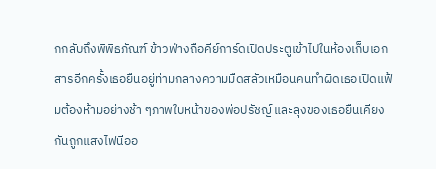กกลับถึงพิพิธภัณฑ์ ข้าวฟ่างถือคีย์การ์ดเปิดประตูเข้าไปในห้องเก็บเอกสารอีกครั้งเธอยืนอยู่ท่ามกลางความมืดสลัวเหมือนคนทำผิดเธอเปิดแฟ้มต้องห้ามอย่างช้า ๆภาพใบหน้าของพ่อปรัชญ์ และลุงของเธอยืนเคียงกันถูกแสงไฟนีออ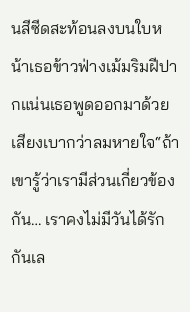นสีซีดสะท้อนลงบนใบหน้าเธอข้าวฟ่างเม้มริมฝีปากแน่นเธอพูดออกมาด้วยเสียงเบากว่าลมหายใจ“ถ้าเขารู้ว่าเรามีส่วนเกี่ยวข้องกัน… เราคงไม่มีวันได้รักกันเล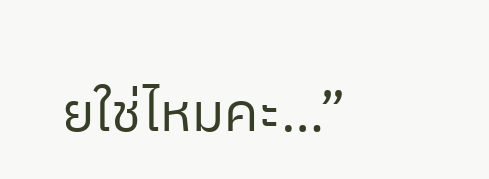ยใช่ไหมคะ…”